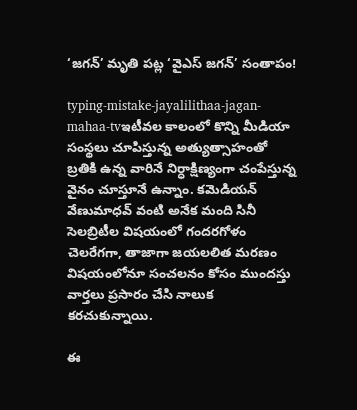‘జగన్’ మృతి పట్ల ‘వైఎస్ జగన్’ సంతాపం!

typing-mistake-jayalilithaa-jagan-mahaa-tvఇటీవల కాలంలో కొన్ని మీడియా సంస్థలు చూపిస్తున్న అత్యుత్సాహంతో బ్రతికి ఉన్న వారినే నిర్ధాక్షిణ్యంగా చంపేస్తున్న వైనం చూస్తూనే ఉన్నాం. కమెడియన్ వేణుమాధవ్ వంటి అనేక మంది సినీ సెలబ్రిటీల విషయంలో గందరగోళం చెలరేగగా, తాజాగా జయలలిత మరణం విషయంలోనూ సంచలనం కోసం ముందస్తు వార్తలు ప్రసారం చేసి నాలుక కరచుకున్నాయి.

ఈ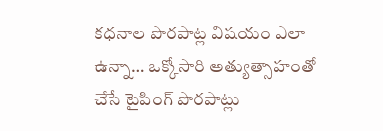కధనాల పొరపాట్ల విషయం ఎలా ఉన్నా… ఒక్కోసారి అత్యుత్సాహంతో చేసే టైపింగ్ పొరపాట్లు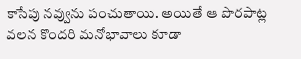కాసేపు నవ్వును పంచుతాయి. అయితే ఆ పొరపాట్ల వలన కొందరి మనోభావాలు కూడా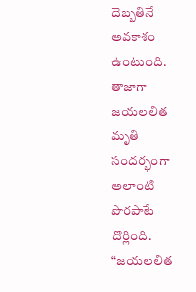దెబ్బతినే అవకాశం ఉంటుంది. తాజాగా జయలలిత మృతి సందర్భంగా అలాంటి పొరపాటే దొర్లింది. “జయలలిత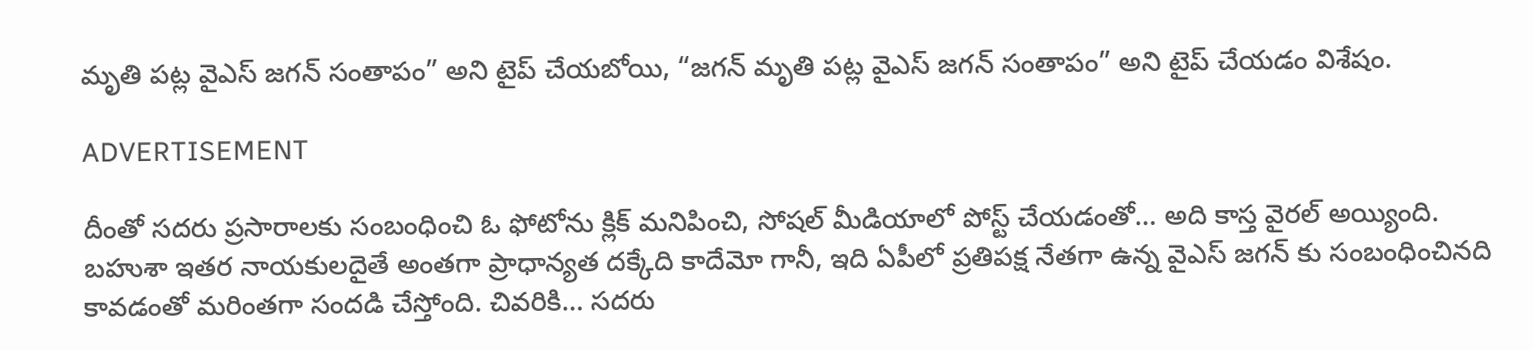మృతి పట్ల వైఎస్ జగన్ సంతాపం” అని టైప్ చేయబోయి, “జగన్ మృతి పట్ల వైఎస్ జగన్ సంతాపం” అని టైప్ చేయడం విశేషం.

ADVERTISEMENT

దీంతో సదరు ప్రసారాలకు సంబంధించి ఓ ఫోటోను క్లిక్ మనిపించి, సోషల్ మీడియాలో పోస్ట్ చేయడంతో… అది కాస్త వైరల్ అయ్యింది. బహుశా ఇతర నాయకులదైతే అంతగా ప్రాధాన్యత దక్కేది కాదేమో గానీ, ఇది ఏపీలో ప్రతిపక్ష నేతగా ఉన్న వైఎస్ జగన్ కు సంబంధించినది కావడంతో మరింతగా సందడి చేస్తోంది. చివరికి… సదరు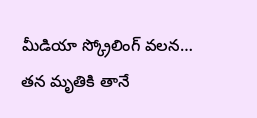మీడియా స్క్రోలింగ్ వలన… తన మృతికి తానే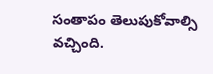సంతాపం తెలుపుకోవాల్సి వచ్చింది.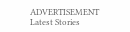ADVERTISEMENT
Latest Stories